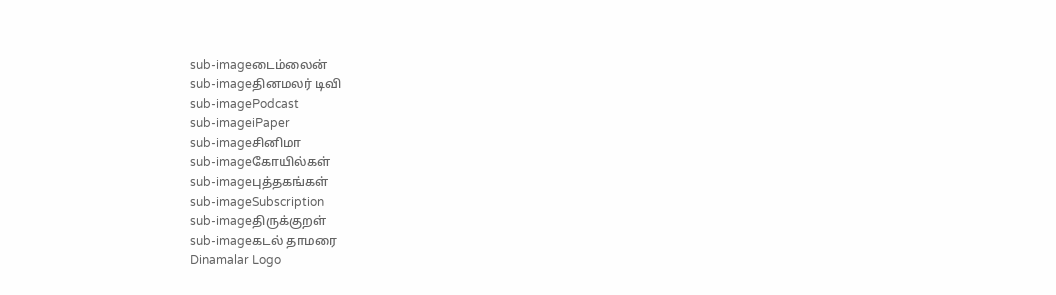sub-imageடைம்லைன்
sub-imageதினமலர் டிவி
sub-imagePodcast
sub-imageiPaper
sub-imageசினிமா
sub-imageகோயில்கள்
sub-imageபுத்தகங்கள்
sub-imageSubscription
sub-imageதிருக்குறள்
sub-imageகடல் தாமரை
Dinamalar Logo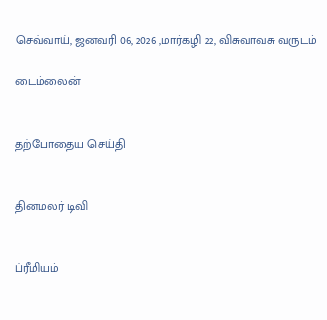செவ்வாய், ஜனவரி 06, 2026 ,மார்கழி 22, விசுவாவசு வருடம்

டைம்லைன்


தற்போதைய செய்தி


தினமலர் டிவி


ப்ரீமியம்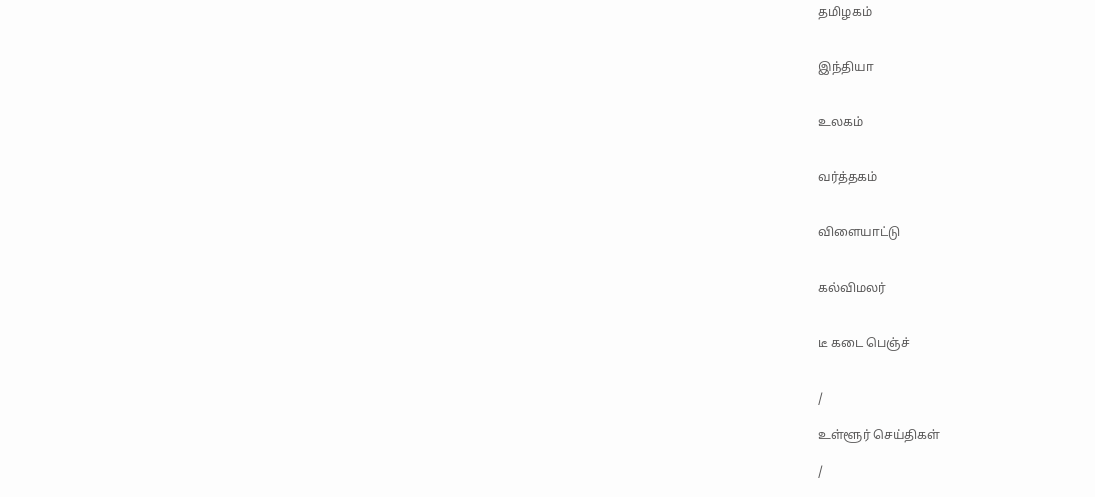தமிழகம்


இந்தியா


உலகம்


வர்த்தகம்


விளையாட்டு


கல்விமலர்


டீ கடை பெஞ்ச்


/

உள்ளூர் செய்திகள்

/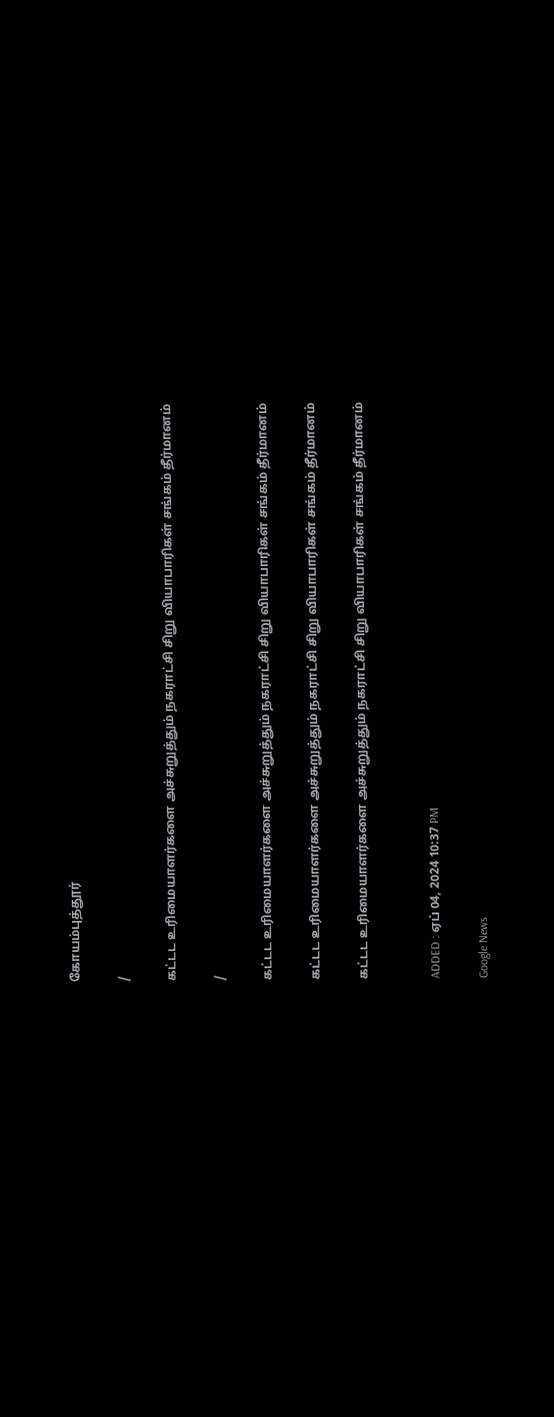கோயம்புத்தூர்

/

கட்டட உரிமையாளர்களை அச்சுறுத்தும் நகராட்சி சிறு வியாபாரிகள் சங்கம் தீர்மானம்

/

கட்டட உரிமையாளர்களை அச்சுறுத்தும் நகராட்சி சிறு வியாபாரிகள் சங்கம் தீர்மானம்

கட்டட உரிமையாளர்களை அச்சுறுத்தும் நகராட்சி சிறு வியாபாரிகள் சங்கம் தீர்மானம்

கட்டட உரிமையாளர்களை அச்சுறுத்தும் நகராட்சி சிறு வியாபாரிகள் சங்கம் தீர்மானம்


ADDED : ஏப் 04, 2024 10:37 PM

Google News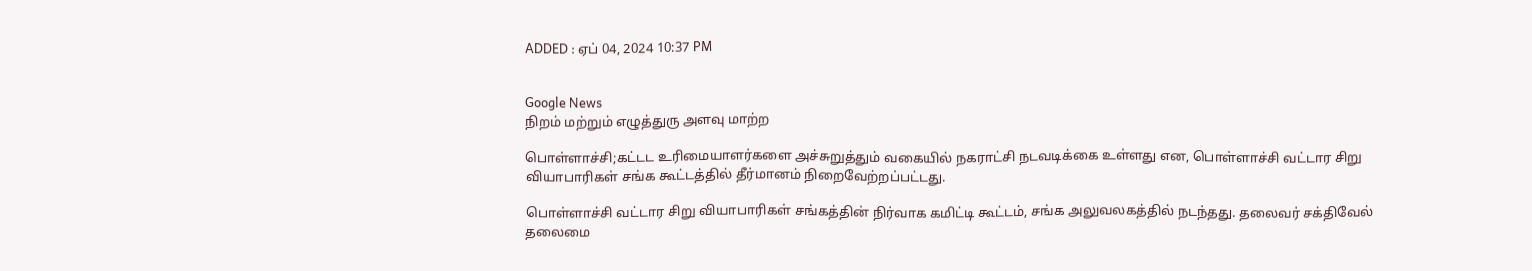ADDED : ஏப் 04, 2024 10:37 PM


Google News
நிறம் மற்றும் எழுத்துரு அளவு மாற்ற

பொள்ளாச்சி;கட்டட உரிமையாளர்களை அச்சுறுத்தும் வகையில் நகராட்சி நடவடிக்கை உள்ளது என, பொள்ளாச்சி வட்டார சிறு வியாபாரிகள் சங்க கூட்டத்தில் தீர்மானம் நிறைவேற்றப்பட்டது.

பொள்ளாச்சி வட்டார சிறு வியாபாரிகள் சங்கத்தின் நிர்வாக கமிட்டி கூட்டம், சங்க அலுவலகத்தில் நடந்தது. தலைவர் சக்திவேல் தலைமை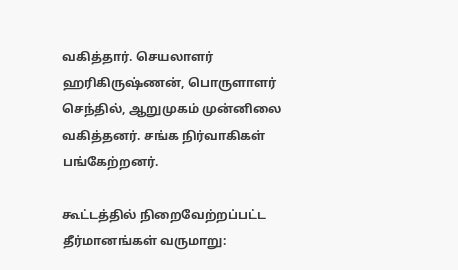வகித்தார். செயலாளர் ஹரிகிருஷ்ணன், பொருளாளர் செந்தில், ஆறுமுகம் முன்னிலை வகித்தனர். சங்க நிர்வாகிகள் பங்கேற்றனர்.

கூட்டத்தில் நிறைவேற்றப்பட்ட தீர்மானங்கள் வருமாறு: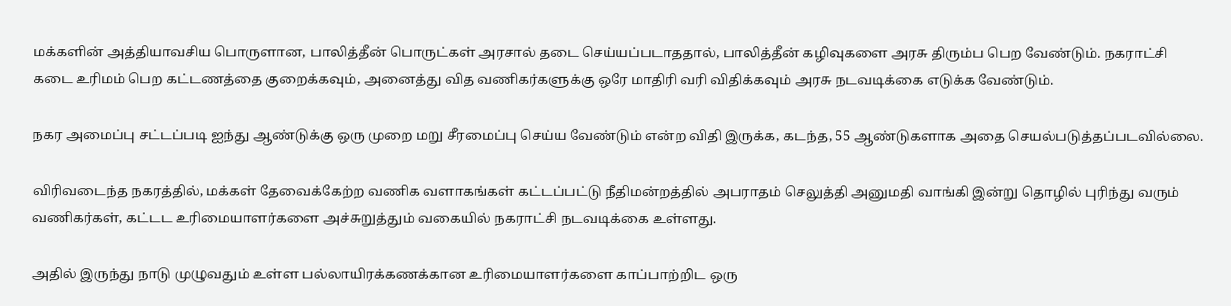மக்களின் அத்தியாவசிய பொருளான, பாலித்தீன் பொருட்கள் அரசால் தடை செய்யப்படாததால், பாலித்தீன் கழிவுகளை அரசு திரும்ப பெற வேண்டும். நகராட்சி கடை உரிமம் பெற கட்டணத்தை குறைக்கவும், அனைத்து வித வணிகர்களுக்கு ஒரே மாதிரி வரி விதிக்கவும் அரசு நடவடிக்கை எடுக்க வேண்டும்.

நகர அமைப்பு சட்டப்படி ஐந்து ஆண்டுக்கு ஒரு முறை மறு சீரமைப்பு செய்ய வேண்டும் என்ற விதி இருக்க, கடந்த, 55 ஆண்டுகளாக அதை செயல்படுத்தப்படவில்லை.

விரிவடைந்த நகரத்தில், மக்கள் தேவைக்கேற்ற வணிக வளாகங்கள் கட்டப்பட்டு நீதிமன்றத்தில் அபராதம் செலுத்தி அனுமதி வாங்கி இன்று தொழில் புரிந்து வரும் வணிகர்கள், கட்டட உரிமையாளர்களை அச்சுறுத்தும் வகையில் நகராட்சி நடவடிக்கை உள்ளது.

அதில் இருந்து நாடு முழுவதும் உள்ள பல்லாயிரக்கணக்கான உரிமையாளர்களை காப்பாற்றிட ஒரு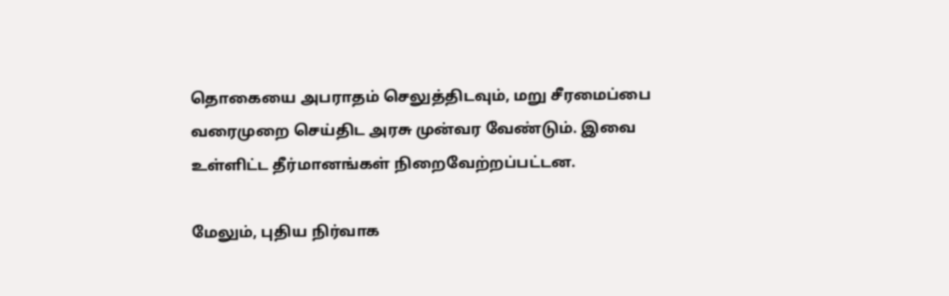தொகையை அபராதம் செலுத்திடவும், மறு சீரமைப்பை வரைமுறை செய்திட அரசு முன்வர வேண்டும். இவை உள்ளிட்ட தீர்மானங்கள் நிறைவேற்றப்பட்டன.

மேலும், புதிய நிர்வாக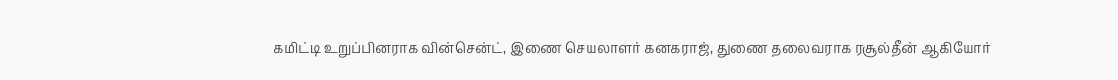கமிட்டி உறுப்பினராக வின்சென்ட், இணை செயலாளர் கனகராஜ், துணை தலைவராக ரசூல்தீன் ஆகியோர்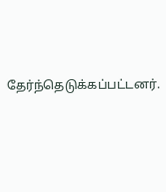தேர்ந்தெடுக்கப்பட்டனர்.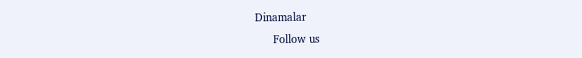Dinamalar
      Follow us